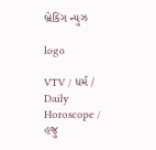બ્રેકિંગ ન્યુઝ

logo

VTV / ધર્મ / Daily Horoscope / હજુ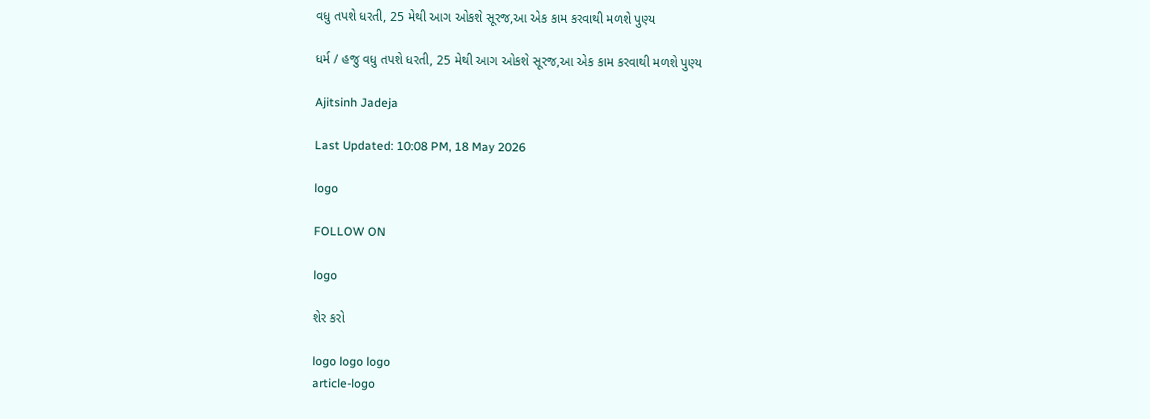વધુ તપશે ધરતી, 25 મેથી આગ ઓકશે સૂરજ,આ એક કામ કરવાથી મળશે પુણ્ય

ધર્મ / હજુ વધુ તપશે ધરતી, 25 મેથી આગ ઓકશે સૂરજ,આ એક કામ કરવાથી મળશે પુણ્ય

Ajitsinh Jadeja

Last Updated: 10:08 PM, 18 May 2026

logo

FOLLOW ON

logo

શેર કરો

logo logo logo
article-logo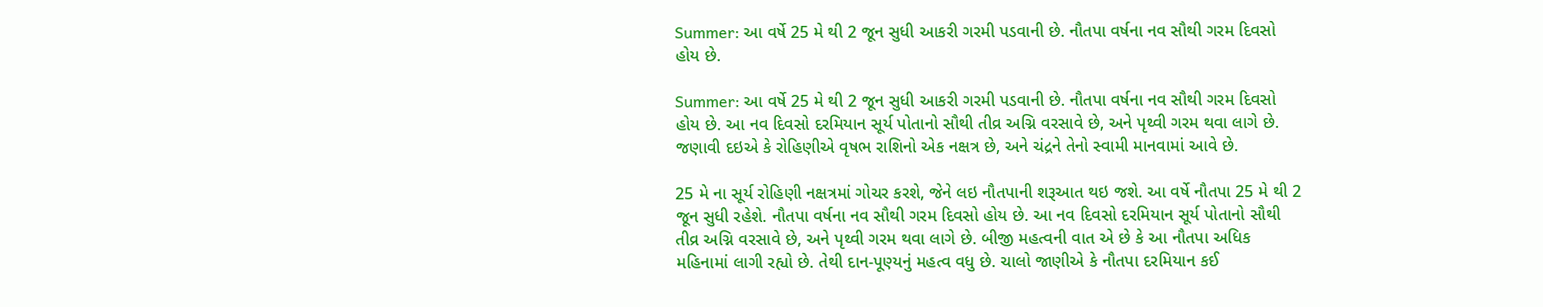Summer: આ વર્ષે 25 મે થી 2 જૂન સુધી આકરી ગરમી પડવાની છે. નૌતપા વર્ષના નવ સૌથી ગરમ દિવસો હોય છે.

Summer: આ વર્ષે 25 મે થી 2 જૂન સુધી આકરી ગરમી પડવાની છે. નૌતપા વર્ષના નવ સૌથી ગરમ દિવસો હોય છે. આ નવ દિવસો દરમિયાન સૂર્ય પોતાનો સૌથી તીવ્ર અગ્નિ વરસાવે છે, અને પૃથ્વી ગરમ થવા લાગે છે. જણાવી દઇએ કે રોહિણીએ વૃષભ રાશિનો એક નક્ષત્ર છે, અને ચંદ્રને તેનો સ્વામી માનવામાં આવે છે.

25 મે ના સૂર્ય રોહિણી નક્ષત્રમાં ગોચર કરશે, જેને લઇ નૌતપાની શરૂઆત થઇ જશે. આ વર્ષે નૌતપા 25 મે થી 2 જૂન સુધી રહેશે. નૌતપા વર્ષના નવ સૌથી ગરમ દિવસો હોય છે. આ નવ દિવસો દરમિયાન સૂર્ય પોતાનો સૌથી તીવ્ર અગ્નિ વરસાવે છે, અને પૃથ્વી ગરમ થવા લાગે છે. બીજી મહત્વની વાત એ છે કે આ નૌતપા અધિક મહિનામાં લાગી રહ્યો છે. તેથી દાન-પૂણ્યનું મહત્વ વધુ છે. ચાલો જાણીએ કે નૌતપા દરમિયાન કઈ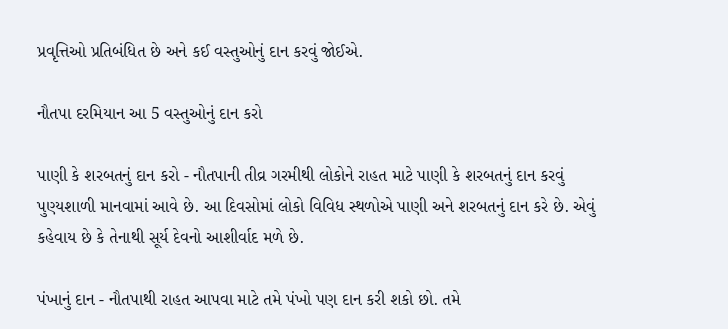પ્રવૃત્તિઓ પ્રતિબંધિત છે અને કઈ વસ્તુઓનું દાન કરવું જોઈએ.

નૌતપા દરમિયાન આ 5 વસ્તુઓનું દાન કરો

પાણી કે શરબતનું દાન કરો - નૌતપાની તીવ્ર ગરમીથી લોકોને રાહત માટે પાણી કે શરબતનું દાન કરવું પુણ્યશાળી માનવામાં આવે છે. આ દિવસોમાં લોકો વિવિધ સ્થળોએ પાણી અને શરબતનું દાન કરે છે. એવું કહેવાય છે કે તેનાથી સૂર્ય દેવનો આશીર્વાદ મળે છે.

પંખાનું દાન - નૌતપાથી રાહત આપવા માટે તમે પંખો પણ દાન કરી શકો છો. તમે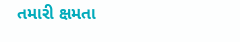તમારી ક્ષમતા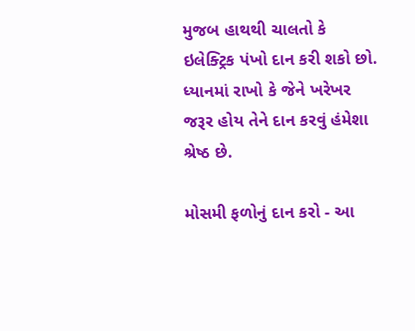મુજબ હાથથી ચાલતો કે ઇલેક્ટ્રિક પંખો દાન કરી શકો છો. ધ્યાનમાં રાખો કે જેને ખરેખર જરૂર હોય તેને દાન કરવું હંમેશા શ્રેષ્ઠ છે.

મોસમી ફળોનું દાન કરો - આ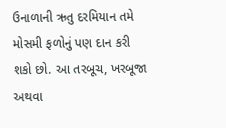ઉનાળાની ઋતુ દરમિયાન તમે મોસમી ફળોનું પણ દાન કરી શકો છો. આ તરબૂચ, ખરબૂજા અથવા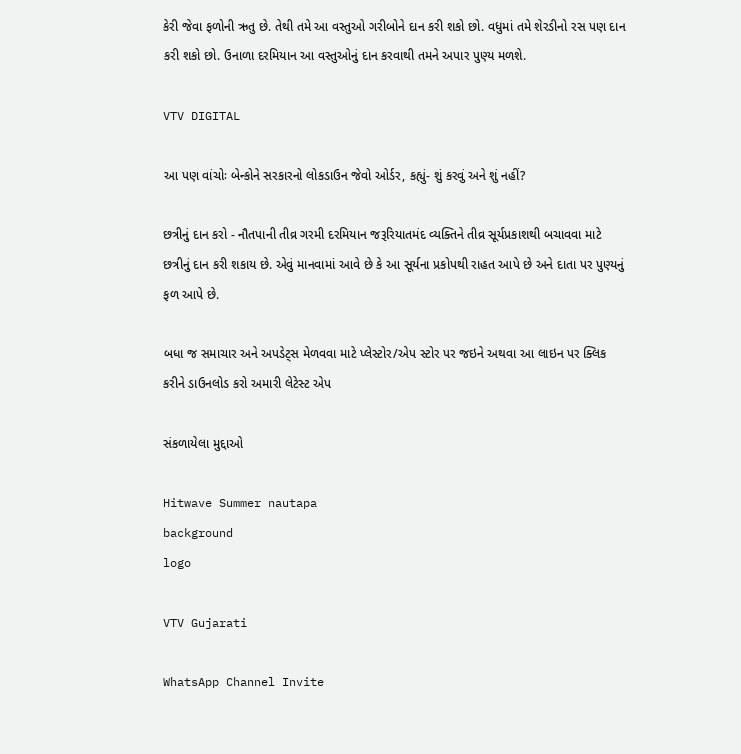કેરી જેવા ફળોની ઋતુ છે. તેથી તમે આ વસ્તુઓ ગરીબોને દાન કરી શકો છો. વધુમાં તમે શેરડીનો રસ પણ દાન કરી શકો છો. ઉનાળા દરમિયાન આ વસ્તુઓનું દાન કરવાથી તમને અપાર પુણ્ય મળશે.

VTV DIGITAL

આ પણ વાંચોઃ બેન્કોને સરકારનો લોકડાઉન જેવો ઓર્ડર, કહ્યું- શું કરવું અને શું નહીં?

છત્રીનું દાન કરો - નૌતપાની તીવ્ર ગરમી દરમિયાન જરૂરિયાતમંદ વ્યક્તિને તીવ્ર સૂર્યપ્રકાશથી બચાવવા માટે છત્રીનું દાન કરી શકાય છે. એવું માનવામાં આવે છે કે આ સૂર્યના પ્રકોપથી રાહત આપે છે અને દાતા પર પુણ્યનું ફળ આપે છે.

બધા જ સમાચાર અને અપડેટ્સ મેળવવા માટે પ્લેસ્ટોર/એપ સ્ટોર પર જઇને અથવા આ લાઇન પર ક્લિક કરીને ડાઉનલોડ કરો અમારી લેટેસ્ટ એપ

સંકળાયેલા મુદ્દાઓ

Hitwave Summer nautapa
background
logo

VTV Gujarati

WhatsApp Channel Invite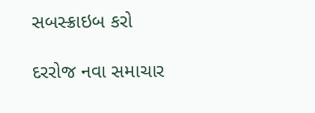સબસ્ક્રાઇબ કરો

દરરોજ નવા સમાચાર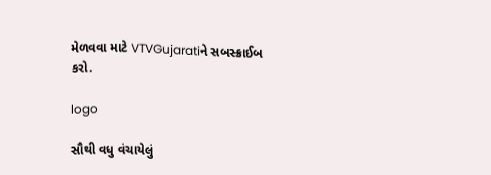મેળવવા માટે VTVGujaratiને સબસ્ક્રાઈબ કરો.

logo

સૌથી વધુ વંચાયેલું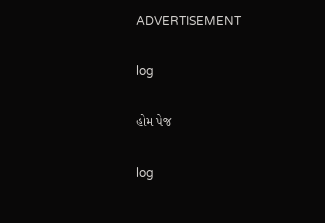ADVERTISEMENT

log

હોમ પેજ

log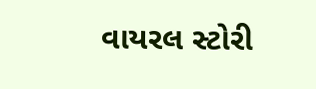વાયરલ સ્ટોરી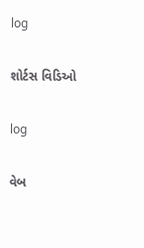log

શોર્ટસ વિડિઓ

log

વેબ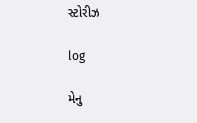સ્ટોરીઝ

log

મેનુ